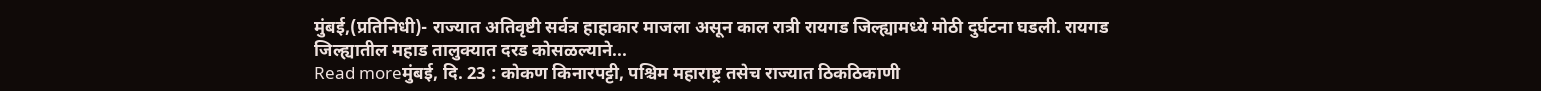मुंबई,(प्रतिनिधी)- राज्यात अतिवृष्टी सर्वत्र हाहाकार माजला असून काल रात्री रायगड जिल्ह्यामध्ये मोठी दुर्घटना घडली. रायगड जिल्ह्यातील महाड तालुक्यात दरड कोसळल्याने...
Read moreमुंबई, दि. 23 : कोकण किनारपट्टी, पश्चिम महाराष्ट्र तसेच राज्यात ठिकठिकाणी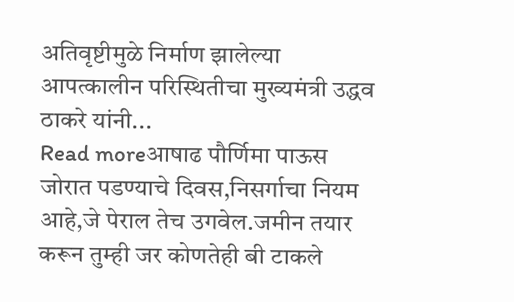अतिवृष्टीमुळे निर्माण झालेल्या आपत्कालीन परिस्थितीचा मुख्यमंत्री उद्धव ठाकरे यांनी...
Read moreआषाढ पौर्णिमा पाऊस जोरात पडण्याचे दिवस,निसर्गाचा नियम आहे,जे पेराल तेच उगवेल.जमीन तयार करून तुम्ही जर कोणतेही बी टाकले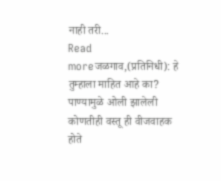नाही तरी...
Read moreजळगाव,(प्रतिनिधी): हे तुम्हाला माहित आहे का? पाण्यामुळे ओली झालेली कोणतीही वस्तू ही वीजवाहक होते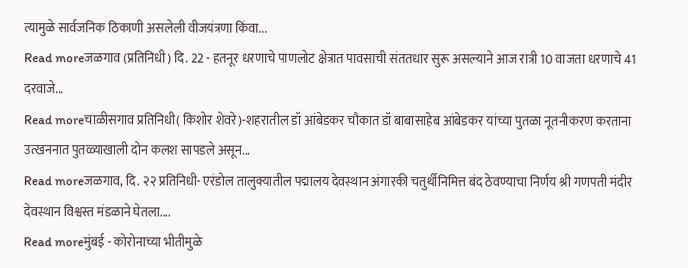त्यामुळे सार्वजनिक ठिकाणी असलेली वीजयंत्रणा किंवा...
Read moreजळगाव (प्रतिनिधी) दि. 22 - हतनूर धरणाचे पाणलोट क्षेत्रात पावसाची संततधार सुरू असल्याने आज रात्री 10 वाजता धरणाचे 41 दरवाजे...
Read moreचाळीसगाव प्रतिनिधी( किशोर शेवरे)-शहरातील डॉ आंबेडकर चौकात डॉ बाबासाहेब आंबेडकर यांच्या पुतळा नूतनीकरण करताना उत्खननात पुतळ्याखाली दोन कलश सापडले असून...
Read moreजळगाव, दि. २२ प्रतिनिधी- एरंडोल तालुक्यातील पद्मालय देवस्थान अंगारकी चतुर्थीनिमित्त बंद ठेवण्याचा निर्णय श्री गणपती मंदीर देवस्थान विश्वस्त मंडळाने घेतला....
Read moreमुंबई - कोरोनाच्या भीतीमुळे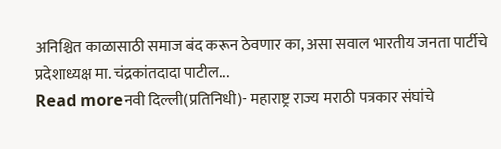अनिश्चित काळासाठी समाज बंद करून ठेवणार का, असा सवाल भारतीय जनता पार्टीचे प्रदेशाध्यक्ष मा. चंद्रकांतदादा पाटील...
Read moreनवी दिल्ली(प्रतिनिधी)- महाराष्ट्र राज्य मराठी पत्रकार संघांचे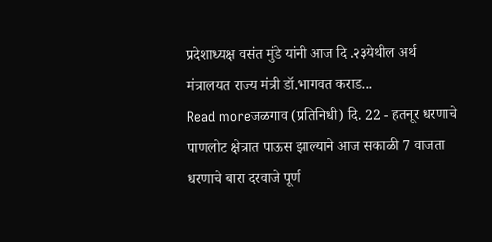प्रदेशाध्यक्ष वसंत मुंडे यांनी आज दि .२३येथील अर्थ मंत्रालयत राज्य मंत्री डॉ.भागवत कराड...
Read moreजळगाव (प्रतिनिधी) दि. 22 - हतनूर धरणाचे पाणलोट क्षेत्रात पाऊस झाल्याने आज सकाळी 7 वाजता धरणाचे बारा दरवाजे पूर्ण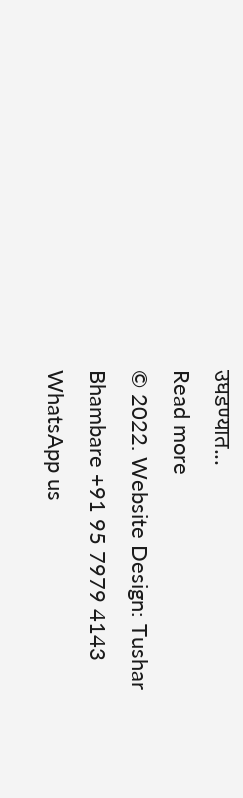उघडण्यात...
Read more
© 2022. Website Design: Tushar Bhambare +91 95 7979 4143
WhatsApp us